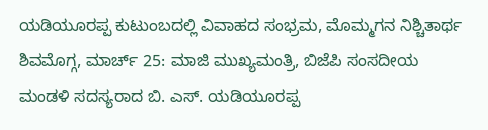ಯಡಿಯೂರಪ್ಪ ಕುಟುಂಬದಲ್ಲಿ ವಿವಾಹದ ಸಂಭ್ರಮ, ಮೊಮ್ಮಗನ ನಿಶ್ಚಿತಾರ್ಥ
ಶಿವಮೊಗ್ಗ, ಮಾರ್ಚ್ 25: ಮಾಜಿ ಮುಖ್ಯಮಂತ್ರಿ, ಬಿಜೆಪಿ ಸಂಸದೀಯ ಮಂಡಳಿ ಸದಸ್ಯರಾದ ಬಿ. ಎಸ್. ಯಡಿಯೂರಪ್ಪ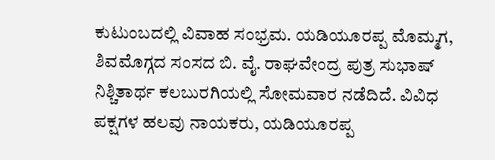ಕುಟುಂಬದಲ್ಲಿ ವಿವಾಹ ಸಂಭ್ರಮ. ಯಡಿಯೂರಪ್ಪ ಮೊಮ್ಮಗ, ಶಿವಮೊಗ್ಗದ ಸಂಸದ ಬಿ. ವೈ. ರಾಘವೇಂದ್ರ ಪುತ್ರ ಸುಭಾಷ್ ನಿಶ್ಚಿತಾರ್ಥ ಕಲಬುರಗಿಯಲ್ಲಿ ಸೋಮವಾರ ನಡೆದಿದೆ. ವಿವಿಧ ಪಕ್ಷಗಳ ಹಲವು ನಾಯಕರು, ಯಡಿಯೂರಪ್ಪ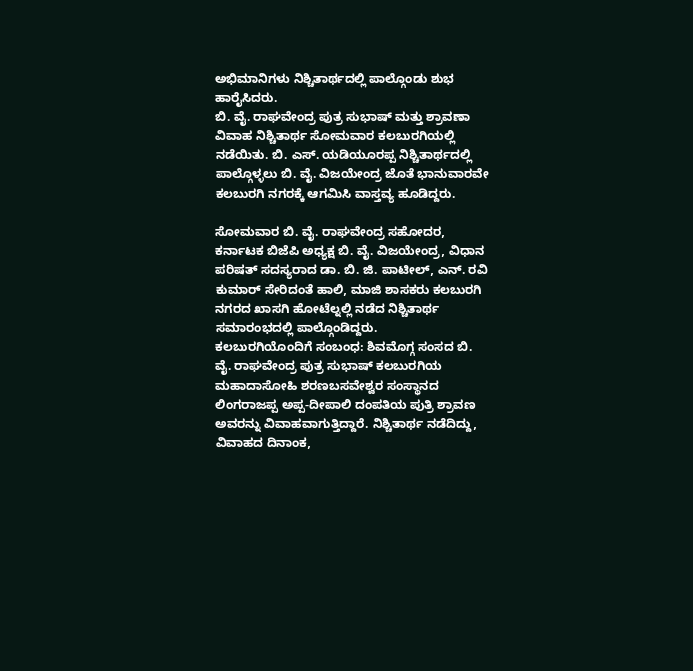ಅಭಿಮಾನಿಗಳು ನಿಶ್ಚಿತಾರ್ಥದಲ್ಲಿ ಪಾಲ್ಗೊಂಡು ಶುಭ ಹಾರೈಸಿದರು.
ಬಿ. ವೈ. ರಾಘವೇಂದ್ರ ಪುತ್ರ ಸುಭಾಷ್ ಮತ್ತು ಶ್ರಾವಣಾ ವಿವಾಹ ನಿಶ್ಚಿತಾರ್ಥ ಸೋಮವಾರ ಕಲಬುರಗಿಯಲ್ಲಿ ನಡೆಯಿತು. ಬಿ. ಎಸ್. ಯಡಿಯೂರಪ್ಪ ನಿಶ್ಚಿತಾರ್ಥದಲ್ಲಿ ಪಾಲ್ಗೊಳ್ಳಲು ಬಿ. ವೈ. ವಿಜಯೇಂದ್ರ ಜೊತೆ ಭಾನುವಾರವೇ ಕಲಬುರಗಿ ನಗರಕ್ಕೆ ಆಗಮಿಸಿ ವಾಸ್ತವ್ಯ ಹೂಡಿದ್ದರು.

ಸೋಮವಾರ ಬಿ. ವೈ. ರಾಘವೇಂದ್ರ ಸಹೋದರ, ಕರ್ನಾಟಕ ಬಿಜೆಪಿ ಅಧ್ಯಕ್ಷ ಬಿ. ವೈ. ವಿಜಯೇಂದ್ರ, ವಿಧಾನ ಪರಿಷತ್ ಸದಸ್ಯರಾದ ಡಾ. ಬಿ. ಜಿ. ಪಾಟೀಲ್, ಎನ್. ರವಿ ಕುಮಾರ್ ಸೇರಿದಂತೆ ಹಾಲಿ, ಮಾಜಿ ಶಾಸಕರು ಕಲಬುರಗಿ ನಗರದ ಖಾಸಗಿ ಹೋಟೆಲ್ನಲ್ಲಿ ನಡೆದ ನಿಶ್ಚಿತಾರ್ಥ ಸಮಾರಂಭದಲ್ಲಿ ಪಾಲ್ಗೊಂಡಿದ್ದರು.
ಕಲಬುರಗಿಯೊಂದಿಗೆ ಸಂಬಂಧ: ಶಿವಮೊಗ್ಗ ಸಂಸದ ಬಿ. ವೈ. ರಾಘವೇಂದ್ರ ಪುತ್ರ ಸುಭಾಷ್ ಕಲಬುರಗಿಯ ಮಹಾದಾಸೋಹಿ ಶರಣಬಸವೇಶ್ವರ ಸಂಸ್ಥಾನದ ಲಿಂಗರಾಜಪ್ಪ ಅಪ್ಪ-ದೀಪಾಲಿ ದಂಪತಿಯ ಪುತ್ರಿ ಶ್ರಾವಣ ಅವರನ್ನು ವಿವಾಹವಾಗುತ್ತಿದ್ದಾರೆ. ನಿಶ್ಚಿತಾರ್ಥ ನಡೆದಿದ್ದು, ವಿವಾಹದ ದಿನಾಂಕ,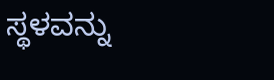ಸ್ಥಳವನ್ನು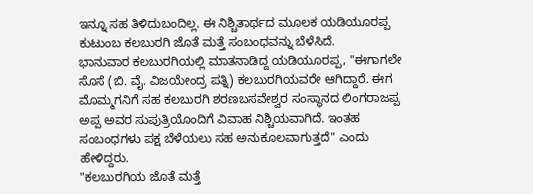ಇನ್ನೂ ಸಹ ತಿಳಿದುಬಂದಿಲ್ಲ. ಈ ನಿಶ್ಚಿತಾರ್ಥದ ಮೂಲಕ ಯಡಿಯೂರಪ್ಪ ಕುಟುಂಬ ಕಲಬುರಗಿ ಜೊತೆ ಮತ್ತೆ ಸಂಬಂಧವನ್ನು ಬೆಳೆಸಿದೆ.
ಭಾನುವಾರ ಕಲಬುರಗಿಯಲ್ಲಿ ಮಾತನಾಡಿದ್ದ ಯಡಿಯೂರಪ್ಪ, "ಈಗಾಗಲೇ ಸೊಸೆ (ಬಿ. ವೈ. ವಿಜಯೇಂದ್ರ ಪತ್ನಿ) ಕಲಬುರಗಿಯವರೇ ಆಗಿದ್ದಾರೆ. ಈಗ ಮೊಮ್ಮಗನಿಗೆ ಸಹ ಕಲಬುರಗಿ ಶರಣಬಸವೇಶ್ವರ ಸಂಸ್ಥಾನದ ಲಿಂಗರಾಜಪ್ಪ ಅಪ್ಪ ಅವರ ಸುಪುತ್ರಿಯೊಂದಿಗೆ ವಿವಾಹ ನಿಶ್ಚಿಯವಾಗಿದೆ. ಇಂತಹ ಸಂಬಂಧಗಳು ಪಕ್ಷ ಬೆಳೆಯಲು ಸಹ ಅನುಕೂಲವಾಗುತ್ತದೆ" ಎಂದು ಹೇಳಿದ್ದರು.
"ಕಲಬುರಗಿಯ ಜೊತೆ ಮತ್ತೆ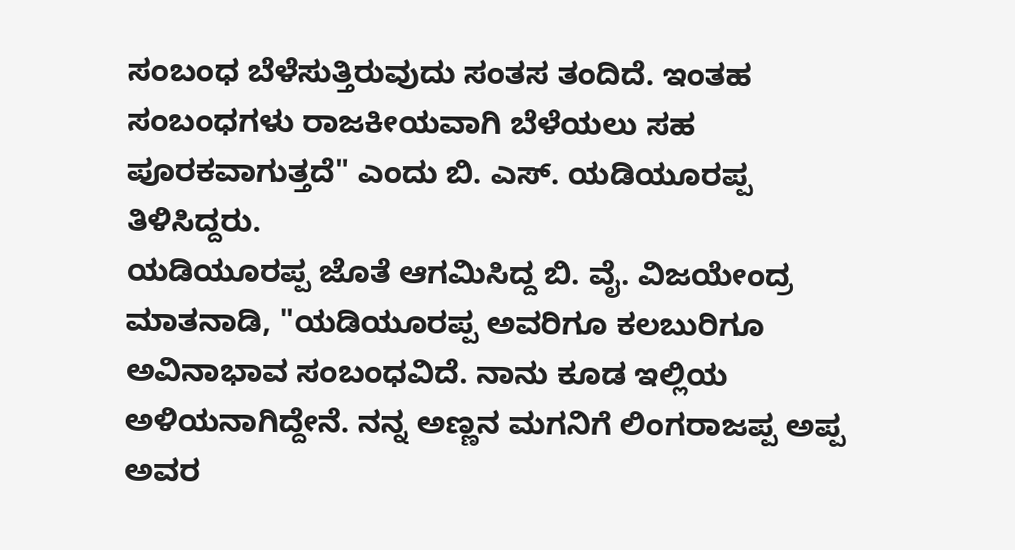ಸಂಬಂಧ ಬೆಳೆಸುತ್ತಿರುವುದು ಸಂತಸ ತಂದಿದೆ. ಇಂತಹ ಸಂಬಂಧಗಳು ರಾಜಕೀಯವಾಗಿ ಬೆಳೆಯಲು ಸಹ ಪೂರಕವಾಗುತ್ತದೆ" ಎಂದು ಬಿ. ಎಸ್. ಯಡಿಯೂರಪ್ಪ ತಿಳಿಸಿದ್ದರು.
ಯಡಿಯೂರಪ್ಪ ಜೊತೆ ಆಗಮಿಸಿದ್ದ ಬಿ. ವೈ. ವಿಜಯೇಂದ್ರ ಮಾತನಾಡಿ, "ಯಡಿಯೂರಪ್ಪ ಅವರಿಗೂ ಕಲಬುರಿಗೂ ಅವಿನಾಭಾವ ಸಂಬಂಧವಿದೆ. ನಾನು ಕೂಡ ಇಲ್ಲಿಯ ಅಳಿಯನಾಗಿದ್ದೇನೆ. ನನ್ನ ಅಣ್ಣನ ಮಗನಿಗೆ ಲಿಂಗರಾಜಪ್ಪ ಅಪ್ಪ ಅವರ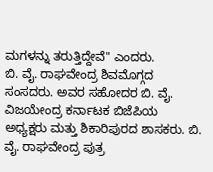ಮಗಳನ್ನು ತರುತ್ತಿದ್ದೇವೆ" ಎಂದರು.
ಬಿ. ವೈ. ರಾಘವೇಂದ್ರ ಶಿವಮೊಗ್ಗದ ಸಂಸದರು. ಅವರ ಸಹೋದರ ಬಿ. ವೈ. ವಿಜಯೇಂದ್ರ ಕರ್ನಾಟಕ ಬಿಜೆಪಿಯ ಅಧ್ಯಕ್ಷರು ಮತ್ತು ಶಿಕಾರಿಪುರದ ಶಾಸಕರು. ಬಿ. ವೈ. ರಾಘವೇಂದ್ರ ಪುತ್ರ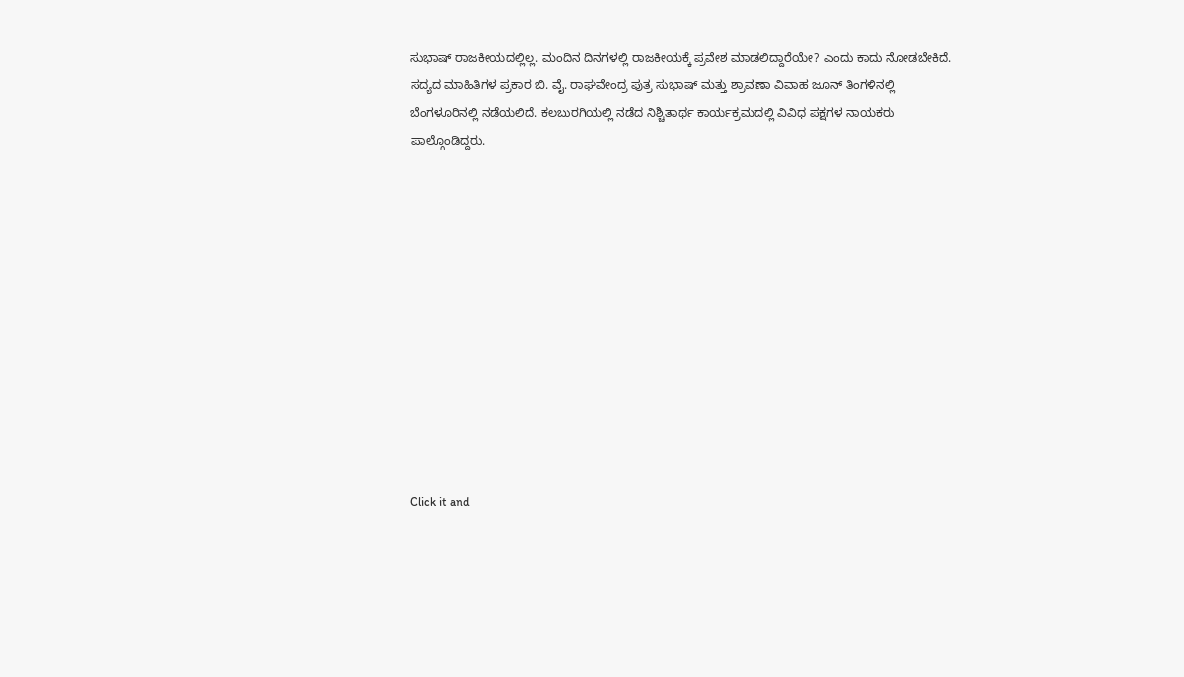ಸುಭಾಷ್ ರಾಜಕೀಯದಲ್ಲಿಲ್ಲ. ಮಂದಿನ ದಿನಗಳಲ್ಲಿ ರಾಜಕೀಯಕ್ಕೆ ಪ್ರವೇಶ ಮಾಡಲಿದ್ದಾರೆಯೇ? ಎಂದು ಕಾದು ನೋಡಬೇಕಿದೆ.
ಸದ್ಯದ ಮಾಹಿತಿಗಳ ಪ್ರಕಾರ ಬಿ. ವೈ. ರಾಘವೇಂದ್ರ ಪುತ್ರ ಸುಭಾಷ್ ಮತ್ತು ಶ್ರಾವಣಾ ವಿವಾಹ ಜೂನ್ ತಿಂಗಳಿನಲ್ಲಿ ಬೆಂಗಳೂರಿನಲ್ಲಿ ನಡೆಯಲಿದೆ. ಕಲಬುರಗಿಯಲ್ಲಿ ನಡೆದ ನಿಶ್ಚಿತಾರ್ಥ ಕಾರ್ಯಕ್ರಮದಲ್ಲಿ ವಿವಿಧ ಪಕ್ಷಗಳ ನಾಯಕರು ಪಾಲ್ಗೊಂಡಿದ್ದರು.












Click it and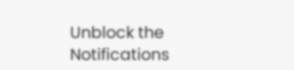Unblock the Notifications